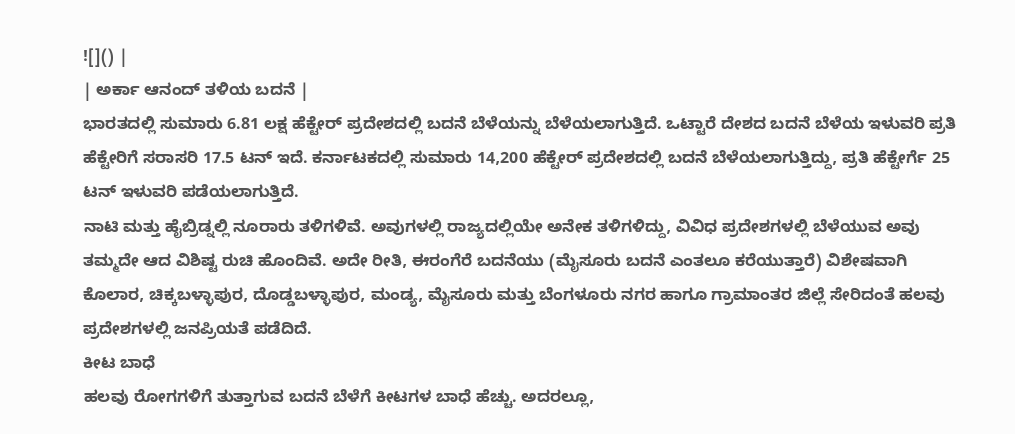![]() |
| ಅರ್ಕಾ ಆನಂದ್ ತಳಿಯ ಬದನೆ |
ಭಾರತದಲ್ಲಿ ಸುಮಾರು 6.81 ಲಕ್ಷ ಹೆಕ್ಟೇರ್ ಪ್ರದೇಶದಲ್ಲಿ ಬದನೆ ಬೆಳೆಯನ್ನು ಬೆಳೆಯಲಾಗುತ್ತಿದೆ. ಒಟ್ಟಾರೆ ದೇಶದ ಬದನೆ ಬೆಳೆಯ ಇಳುವರಿ ಪ್ರತಿ ಹೆಕ್ಟೇರಿಗೆ ಸರಾಸರಿ 17.5 ಟನ್ ಇದೆ. ಕರ್ನಾಟಕದಲ್ಲಿ ಸುಮಾರು 14,200 ಹೆಕ್ಟೇರ್ ಪ್ರದೇಶದಲ್ಲಿ ಬದನೆ ಬೆಳೆಯಲಾಗುತ್ತಿದ್ದು, ಪ್ರತಿ ಹೆಕ್ಟೇರ್ಗೆ 25 ಟನ್ ಇಳುವರಿ ಪಡೆಯಲಾಗುತ್ತಿದೆ.
ನಾಟಿ ಮತ್ತು ಹೈಬ್ರಿಡ್ನಲ್ಲಿ ನೂರಾರು ತಳಿಗಳಿವೆ. ಅವುಗಳಲ್ಲಿ ರಾಜ್ಯದಲ್ಲಿಯೇ ಅನೇಕ ತಳಿಗಳಿದ್ದು, ವಿವಿಧ ಪ್ರದೇಶಗಳಲ್ಲಿ ಬೆಳೆಯುವ ಅವು ತಮ್ಮದೇ ಆದ ವಿಶಿಷ್ಟ ರುಚಿ ಹೊಂದಿವೆ. ಅದೇ ರೀತಿ, ಈರಂಗೆರೆ ಬದನೆಯು (ಮೈಸೂರು ಬದನೆ ಎಂತಲೂ ಕರೆಯುತ್ತಾರೆ) ವಿಶೇಷವಾಗಿ ಕೊಲಾರ, ಚಿಕ್ಕಬಳ್ಳಾಪುರ, ದೊಡ್ಡಬಳ್ಳಾಪುರ, ಮಂಡ್ಯ, ಮೈಸೂರು ಮತ್ತು ಬೆಂಗಳೂರು ನಗರ ಹಾಗೂ ಗ್ರಾಮಾಂತರ ಜಿಲ್ಲೆ ಸೇರಿದಂತೆ ಹಲವು ಪ್ರದೇಶಗಳಲ್ಲಿ ಜನಪ್ರಿಯತೆ ಪಡೆದಿದೆ.
ಕೀಟ ಬಾಧೆ
ಹಲವು ರೋಗಗಳಿಗೆ ತುತ್ತಾಗುವ ಬದನೆ ಬೆಳೆಗೆ ಕೀಟಗಳ ಬಾಧೆ ಹೆಚ್ಚು. ಅದರಲ್ಲೂ,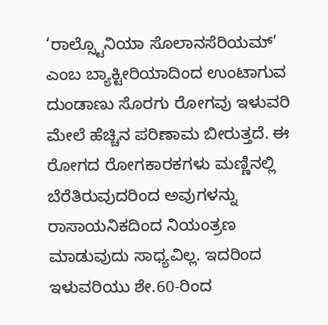‘ರಾಲ್ಸ್ಟೊನಿಯಾ ಸೊಲಾನಸೆರಿಯಮ್’ ಎಂಬ ಬ್ಯಾಕ್ಟೀರಿಯಾದಿಂದ ಉಂಟಾಗುವ ದುಂಡಾಣು ಸೊರಗು ರೋಗವು ಇಳುವರಿ ಮೇಲೆ ಹೆಚ್ಚಿನ ಪರಿಣಾಮ ಬೀರುತ್ತದೆ. ಈ ರೋಗದ ರೋಗಕಾರಕಗಳು ಮಣ್ಣಿನಲ್ಲಿ ಬೆರೆತಿರುವುದರಿಂದ ಅವುಗಳನ್ನು ರಾಸಾಯನಿಕದಿಂದ ನಿಯಂತ್ರಣ ಮಾಡುವುದು ಸಾಧ್ಯವಿಲ್ಲ. ಇದರಿಂದ ಇಳುವರಿಯು ಶೇ.60-ರಿಂದ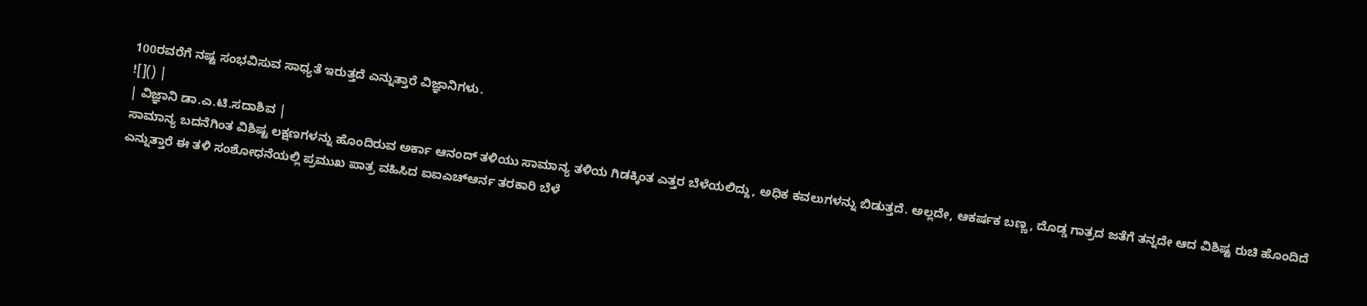100ರವರೆಗೆ ನಷ್ಟ ಸಂಭವಿಸುವ ಸಾಧ್ಯತೆ ಇರುತ್ತದೆ ಎನ್ನುತ್ತಾರೆ ವಿಜ್ಞಾನಿಗಳು.
![]() |
| ವಿಜ್ಞಾನಿ ಡಾ.ಎ.ಟಿ.ಸದಾಶಿವ |
ಸಾಮಾನ್ಯ ಬದನೆಗಿಂತ ವಿಶಿಷ್ಟ ಲಕ್ಷಣಗಳನ್ನು ಹೊಂದಿರುವ ಅರ್ಕಾ ಆನಂದ್ ತಳಿಯು ಸಾಮಾನ್ಯ ತಳಿಯ ಗಿಡಕ್ಕಿಂತ ಎತ್ತರ ಬೆಳೆಯಲಿದ್ದು, ಅಧಿಕ ಕವಲುಗಳನ್ನು ಬಿಡುತ್ತದೆ. ಅಲ್ಲದೇ, ಆಕರ್ಷಕ ಬಣ್ಣ, ದೊಡ್ಡ ಗಾತ್ರದ ಜತೆಗೆ ತನ್ನದೇ ಆದ ವಿಶಿಷ್ಟ ರುಚಿ ಹೊಂದಿದೆ ಎನ್ನುತ್ತಾರೆ ಈ ತಳಿ ಸಂಶೋಧನೆಯಲ್ಲಿ ಪ್ರಮುಖ ಪಾತ್ರ ವಹಿಸಿದ ಐಐಎಚ್ಆರ್ನ ತರಕಾರಿ ಬೆಳೆ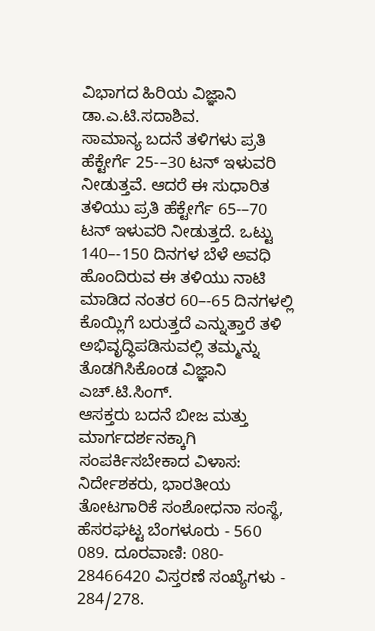ವಿಭಾಗದ ಹಿರಿಯ ವಿಜ್ಞಾನಿ ಡಾ.ಎ.ಟಿ.ಸದಾಶಿವ.
ಸಾಮಾನ್ಯ ಬದನೆ ತಳಿಗಳು ಪ್ರತಿ ಹೆಕ್ಟೇರ್ಗೆ 25-–30 ಟನ್ ಇಳುವರಿ ನೀಡುತ್ತವೆ. ಆದರೆ ಈ ಸುಧಾರಿತ ತಳಿಯು ಪ್ರತಿ ಹೆಕ್ಟೇರ್ಗೆ 65-–70 ಟನ್ ಇಳುವರಿ ನೀಡುತ್ತದೆ. ಒಟ್ಟು 140–-150 ದಿನಗಳ ಬೆಳೆ ಅವಧಿ ಹೊಂದಿರುವ ಈ ತಳಿಯು ನಾಟಿ ಮಾಡಿದ ನಂತರ 60–-65 ದಿನಗಳಲ್ಲಿ ಕೊಯ್ಲಿಗೆ ಬರುತ್ತದೆ ಎನ್ನುತ್ತಾರೆ ತಳಿ ಅಭಿವೃದ್ಧಿಪಡಿಸುವಲ್ಲಿ ತಮ್ಮನ್ನು ತೊಡಗಿಸಿಕೊಂಡ ವಿಜ್ಞಾನಿ ಎಚ್.ಟಿ.ಸಿಂಗ್.
ಆಸಕ್ತರು ಬದನೆ ಬೀಜ ಮತ್ತು ಮಾರ್ಗದರ್ಶನಕ್ಕಾಗಿ ಸಂಪರ್ಕಿಸಬೇಕಾದ ವಿಳಾಸ: ನಿರ್ದೇಶಕರು, ಭಾರತೀಯ ತೋಟಗಾರಿಕೆ ಸಂಶೋಧನಾ ಸಂಸ್ಥೆ, ಹೆಸರಘಟ್ಟ ಬೆಂಗಳೂರು - 560 089. ದೂರವಾಣಿ: 080- 28466420 ವಿಸ್ತರಣೆ ಸಂಖ್ಯೆಗಳು - 284/278.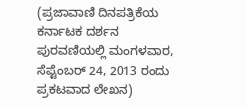(ಪ್ರಜಾವಾಣಿ ದಿನಪತ್ರಿಕೆಯ ಕರ್ನಾಟಕ ದರ್ಶನ ಪುರವಣಿಯಲ್ಲಿ ಮಂಗಳವಾರ, ಸೆಪ್ಟೆಂಬರ್ 24, 2013 ರಂದು ಪ್ರಕಟವಾದ ಲೇಖನ)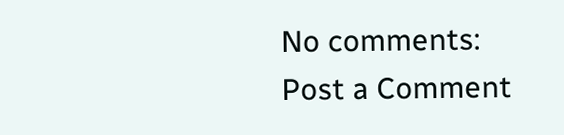No comments:
Post a Comment